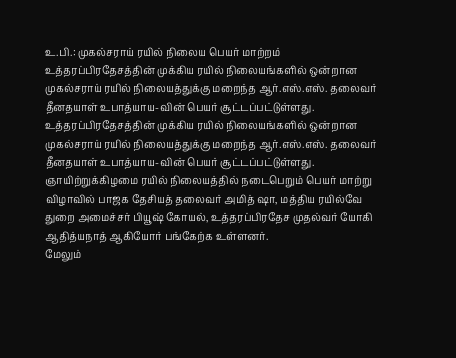உ.பி.: முகல்சராய் ரயில் நிலைய பெயர் மாற்றம்
உத்தரப்பிரதேசத்தின் முக்கிய ரயில் நிலையங்களில் ஒன்றான முகல்சராய் ரயில் நிலையத்துக்கு மறைந்த ஆர்.எஸ்.எஸ். தலைவர் தீனதயாள் உபாத்யாய-வின் பெயர் சூட்டப்பட்டுள்ளது.
உத்தரப்பிரதேசத்தின் முக்கிய ரயில் நிலையங்களில் ஒன்றான முகல்சராய் ரயில் நிலையத்துக்கு மறைந்த ஆர்.எஸ்.எஸ். தலைவர் தீனதயாள் உபாத்யாய-வின் பெயர் சூட்டப்பட்டுள்ளது.
ஞாயிற்றுக்கிழமை ரயில் நிலையத்தில் நடைபெறும் பெயர் மாற்று விழாவில் பாஜக தேசியத் தலைவர் அமித் ஷா, மத்திய ரயில்வே துறை அமைச்சர் பியூஷ் கோயல், உத்தரப்பிரதேச முதல்வர் யோகி ஆதித்யநாத் ஆகியோர் பங்கேற்க உள்ளனர்.
மேலும்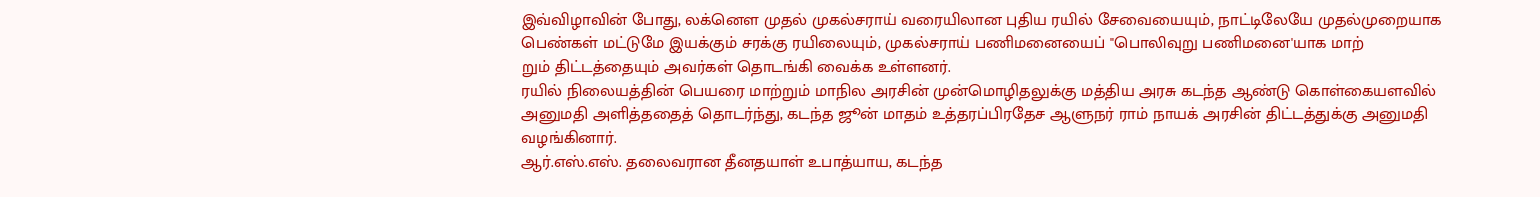இவ்விழாவின் போது, லக்னெள முதல் முகல்சராய் வரையிலான புதிய ரயில் சேவையையும், நாட்டிலேயே முதல்முறையாக பெண்கள் மட்டுமே இயக்கும் சரக்கு ரயிலையும், முகல்சராய் பணிமனையைப் "பொலிவுறு பணிமனை'யாக மாற்
றும் திட்டத்தையும் அவர்கள் தொடங்கி வைக்க உள்ளனர்.
ரயில் நிலையத்தின் பெயரை மாற்றும் மாநில அரசின் முன்மொழிதலுக்கு மத்திய அரசு கடந்த ஆண்டு கொள்கையளவில் அனுமதி அளித்ததைத் தொடர்ந்து, கடந்த ஜூன் மாதம் உத்தரப்பிரதேச ஆளுநர் ராம் நாயக் அரசின் திட்டத்துக்கு அனுமதி வழங்கினார்.
ஆர்.எஸ்.எஸ். தலைவரான தீனதயாள் உபாத்யாய, கடந்த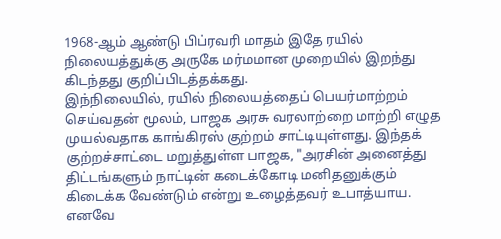1968-ஆம் ஆண்டு பிப்ரவரி மாதம் இதே ரயில் நிலையத்துக்கு அருகே மர்மமான முறையில் இறந்து கிடந்தது குறிப்பிடத்தக்கது.
இந்நிலையில், ரயில் நிலையத்தைப் பெயர்மாற்றம் செய்வதன் மூலம், பாஜக அரசு வரலாற்றை மாற்றி எழுத முயல்வதாக காங்கிரஸ் குற்றம் சாட்டியுள்ளது. இந்தக் குற்றச்சாட்டை மறுத்துள்ள பாஜக, "அரசின் அனைத்து திட்டங்களும் நாட்டின் கடைக்கோடி மனிதனுக்கும் கிடைக்க வேண்டும் என்று உழைத்தவர் உபாத்யாய. எனவே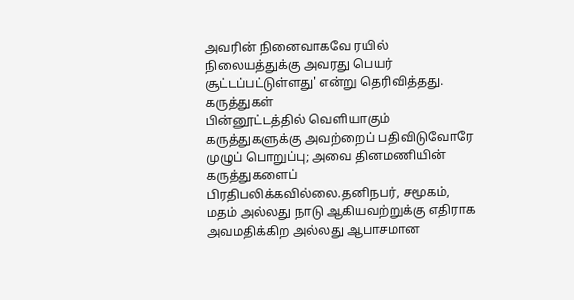அவரின் நினைவாகவே ரயில் நிலையத்துக்கு அவரது பெயர் சூட்டப்பட்டுள்ளது' என்று தெரிவித்தது.
கருத்துகள்
பின்னூட்டத்தில் வெளியாகும் கருத்துகளுக்கு அவற்றைப் பதிவிடுவோரே முழுப் பொறுப்பு; அவை தினமணியின் கருத்துகளைப் பிரதிபலிக்கவில்லை.தனிநபர், சமூகம், மதம் அல்லது நாடு ஆகியவற்றுக்கு எதிராக அவமதிக்கிற அல்லது ஆபாசமான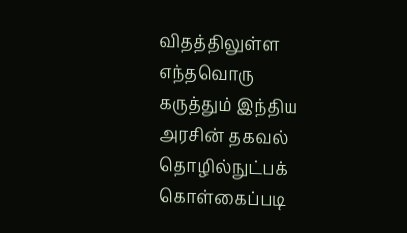விதத்திலுள்ள எந்தவொரு கருத்தும் இந்திய அரசின் தகவல் தொழில்நுட்பக் கொள்கைப்படி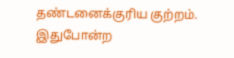தண்டனைக்குரிய குற்றம். இதுபோன்ற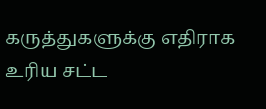கருத்துகளுக்கு எதிராக உரிய சட்ட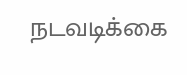நடவடிக்கை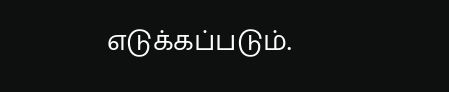எடுக்கப்படும்.